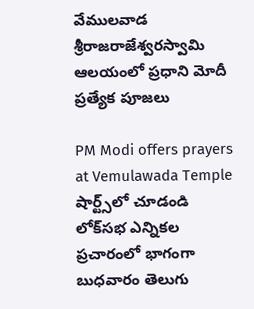వేముల‌వాడ శ్రీరాజ‌రాజేశ్వ‌రస్వామి ఆల‌యంలో ప్ర‌ధాని మోదీ ప్ర‌త్యేక పూజ‌లు

PM Modi offers prayers at Vemulawada Temple
షార్ట్స్‌లో చూడండి
లోక్‌స‌భ ఎన్నిక‌ల ప్ర‌చారంలో భాగంగా బుధ‌వారం తెలుగు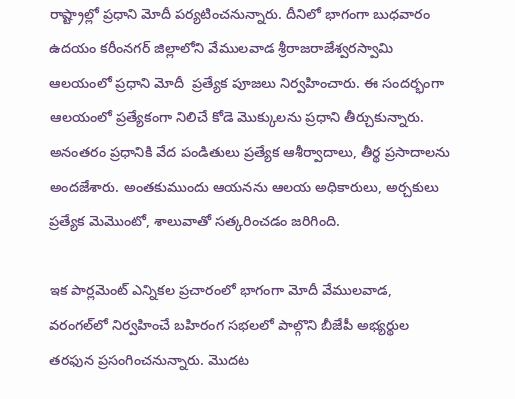రాష్ట్రాల్లో ప్ర‌ధాని మోదీ ప‌ర్య‌టించ‌నున్నారు. దీనిలో భాగంగా బుధ‌వారం ఉద‌యం క‌రీంన‌గ‌ర్ జిల్లాలోని వేముల‌వాడ శ్రీరాజ‌రాజేశ్వ‌రస్వామి ఆల‌యంలో ప్ర‌ధాని మోదీ  ప్ర‌త్యేక పూజ‌లు నిర్వ‌హించారు. ఈ సంద‌ర్భంగా ఆల‌యంలో ప్ర‌త్యేకంగా నిలిచే కోడె మొక్కుల‌ను ప్ర‌ధాని తీర్చుకున్నారు. అనంత‌రం ప్ర‌ధానికి వేద పండితులు ప్ర‌త్యేక ఆశీర్వాదాలు, తీర్థ ప్రసాదాల‌ను అంద‌జేశారు. అంత‌కుముందు ఆయ‌న‌ను ఆల‌య అధికారులు, అర్చ‌కులు ప్ర‌త్యేక మెమొంటో, శాలువాతో స‌త్క‌రించ‌డం జరిగింది.

ఇక పార్ల‌మెంట్ ఎన్నిక‌ల ప్రచారంలో భాగంగా మోదీ వేముల‌వాడ‌, వ‌రంగ‌ల్‌లో నిర్వ‌హించే బ‌హిరంగ స‌భ‌ల‌లో పాల్గొని బీజేపీ అభ్య‌ర్థుల త‌ర‌ఫున ప్ర‌సంగించ‌నున్నారు. మొద‌ట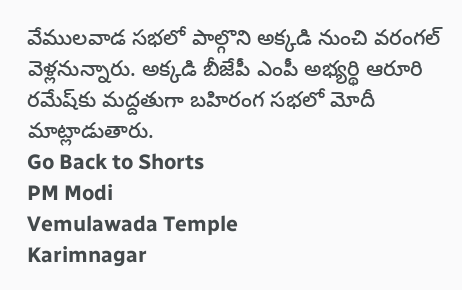వేముల‌వాడ స‌భ‌లో పాల్గొని అక్క‌డి నుంచి వ‌రంగల్ వెళ్ల‌నున్నారు. అక్క‌డి బీజేపీ ఎం‌పీ అభ్య‌ర్థి ఆరూరి ర‌మేష్‌కు మ‌ద్ద‌తుగా బ‌హిరంగ స‌భ‌లో మోదీ మాట్లాడుతారు.
Go Back to Shorts
PM Modi
Vemulawada Temple
Karimnagar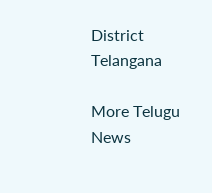District
Telangana

More Telugu News